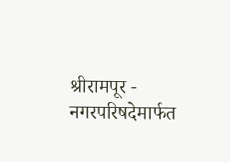श्रीरामपूर - नगरपरिषदेमार्फत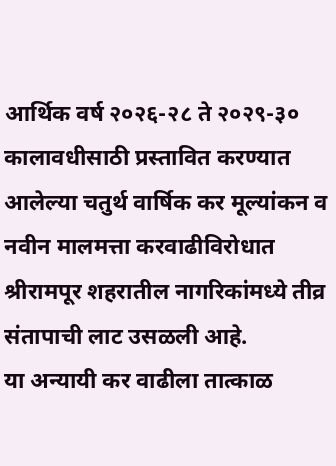आर्थिक वर्ष २०२६-२८ ते २०२९-३० कालावधीसाठी प्रस्तावित करण्यात आलेल्या चतुर्थ वार्षिक कर मूल्यांकन व नवीन मालमत्ता करवाढीविरोधात श्रीरामपूर शहरातील नागरिकांमध्ये तीव्र संतापाची लाट उसळली आहे.
या अन्यायी कर वाढीला तात्काळ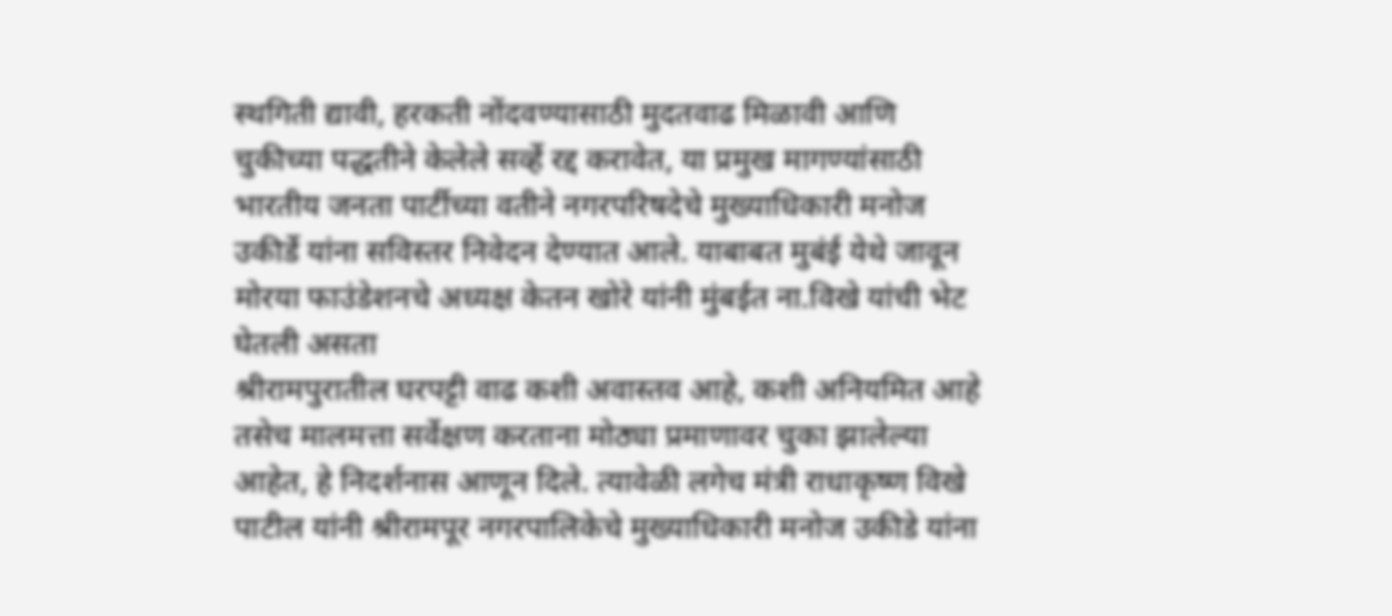स्थगिती द्यावी, हरकती नोंदवण्यासाठी मुदतवाढ मिळावी आणि चुकीच्या पद्धतीने केलेले सर्व्हे रद्द करावेत, या प्रमुख मागण्यांसाठी भारतीय जनता पार्टीच्या वतीने नगरपरिषदेचे मुख्याधिकारी मनोज उकीर्डे यांना सविस्तर निवेदन देण्यात आले. याबाबत मुबंई येथे जावून मोरया फाउंडेशनचे अध्यक्ष केतन खोरे यांनी मुंबईत ना.विखे यांची भेट घेतली असता
श्रीरामपुरातील घरपट्टी वाढ कशी अवास्तव आहे, कशी अनियमित आहे तसेच मालमत्ता सर्वेक्षण करताना मोठ्या प्रमाणावर चुका झालेल्या आहेत, हे निदर्शनास आणून दिले. त्यावेळी लगेच मंत्री राधाकृष्ण विखे पाटील यांनी श्रीरामपूर नगरपालिकेचे मुख्याधिकारी मनोज उकीडे यांना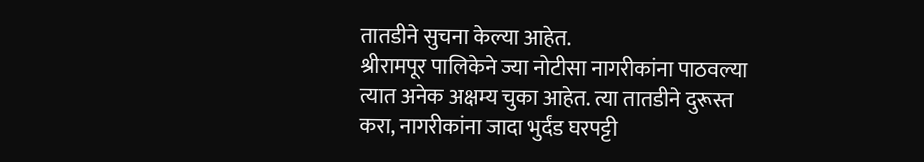तातडीने सुचना केल्या आहेत.
श्रीरामपूर पालिकेने ज्या नोटीसा नागरीकांना पाठवल्या त्यात अनेक अक्षम्य चुका आहेत. त्या तातडीने दुरूस्त करा, नागरीकांना जादा भुर्दंड घरपट्टी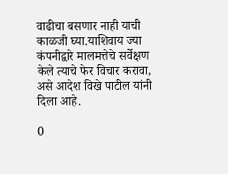वाढीचा बसणार नाही याची काळजी घ्या.याशिवाय ज्या कंपनीद्वारे मालमत्तेचे सर्वेक्षण केले त्याचे फेर विचार करावा, असे आदेश विखे पाटील यांनी
दिला आहे.

0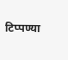टिप्पण्या